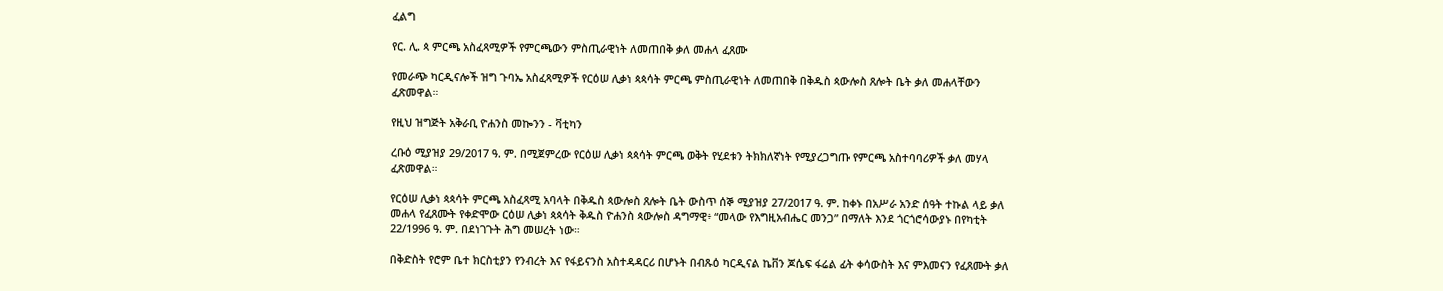ፈልግ

የር. ሊ. ጳ ምርጫ አስፈጻሚዎች የምርጫውን ምስጢራዊነት ለመጠበቅ ቃለ መሐላ ፈጸሙ

የመራጭ ካርዲናሎች ዝግ ጉባኤ አስፈጻሚዎች የርዕሠ ሊቃነ ጳጳሳት ምርጫ ምስጢራዊነት ለመጠበቅ በቅዱስ ጳውሎስ ጸሎት ቤት ቃለ መሐላቸውን ፈጽመዋል።

የዚህ ዝግጅት አቅራቢ ዮሐንስ መኰንን - ቫቲካን

ረቡዕ ሚያዝያ 29/2017 ዓ. ም. በሚጀምረው የርዕሠ ሊቃነ ጳጳሳት ምርጫ ወቅት የሂደቱን ትክክለኛነት የሚያረጋግጡ የምርጫ አስተባባሪዎች ቃለ መሃላ ፈጽመዋል።

የርዕሠ ሊቃነ ጳጳሳት ምርጫ አስፈጻሚ አባላት በቅዱስ ጳውሎስ ጸሎት ቤት ውስጥ ሰኞ ሚያዝያ 27/2017 ዓ. ም. ከቀኑ በአሥራ አንድ ሰዓት ተኩል ላይ ቃለ መሐላ የፈጸሙት የቀድሞው ርዕሠ ሊቃነ ጳጳሳት ቅዱስ ዮሐንስ ጳውሎስ ዳግማዊ፥ “መላው የእግዚአብሔር መንጋ” በማለት እንደ ጎርጎሮሳውያኑ በየካቲት 22/1996 ዓ. ም. በደነገጉት ሕግ መሠረት ነው።

በቅድስት የሮም ቤተ ክርስቲያን የንብረት እና የፋይናንስ አስተዳዳርሪ በሆኑት በብጹዕ ካርዲናል ኬቨን ጆሴፍ ፋሬል ፊት ቀሳውስት እና ምእመናን የፈጸሙት ቃለ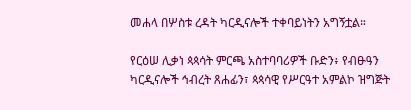መሐላ በሦስቱ ረዳት ካርዲናሎች ተቀባይነትን አግኝቷል።

የርዕሠ ሊቃነ ጳጳሳት ምርጫ አስተባባሪዎች ቡድን፥ የብፁዓን ካርዲናሎች ኅብረት ጸሐፊን፣ ጳጳሳዊ የሥርዓተ አምልኮ ዝግጅት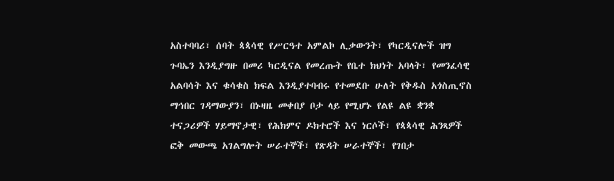አስተባባሪ፣ ሰባት ጳጳሳዊ የሥርዓተ አምልኮ ሊቃውንት፣ የካርዲናሎች ዝግ ጉባኤን እንዲያግዙ በመሪ ካርዲናል የመረጡት የቤተ ክህነት አባላት፣ የመንፈሳዊ አልባሳት እና ቁሳቁስ ክፍል እንዲያተባብሩ የተመደቡ ሁለት የቅዱስ አጎስጢኖስ ማኅበር ገዳማውያን፣ በኑዛዜ መቀበያ ቦታ ላይ የሚሆኑ የልዩ ልዩ ቋንቋ ተናጋሪዎች ሃይማኖታዊ፣ የሕክምና ዶክተሮች እና ነርሶች፣ የጳጳሳዊ ሕንጻዎች ፎቅ መውጫ አገልግሎት ሠራተኞች፣ የጽዳት ሠራተኞች፣ የገበታ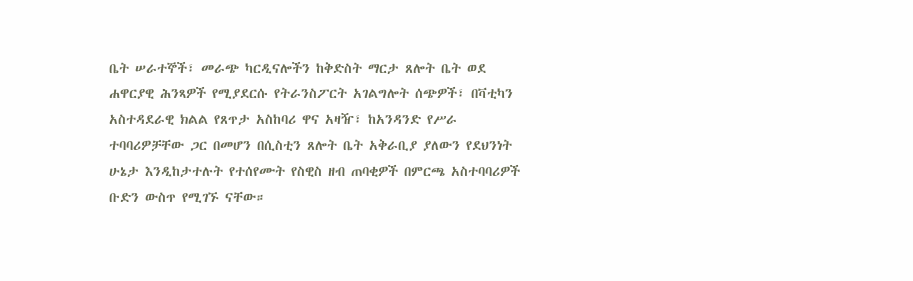ቤት ሠራተኞች፣ መራጭ ካርዲናሎችን ከቅድስት ማርታ ጸሎት ቤት ወደ ሐዋርያዊ ሕንጻዎች የሚያደርሱ የትራንስፖርት አገልግሎት ሰጭዎች፣ በቫቲካን አስተዳደራዊ ክልል የጸጥታ አስከባሪ ዋና አዛዥ፣ ከአንዳንድ የሥራ ተባባሪዎቻቸው ጋር በመሆን በሲስቲን ጸሎት ቤት አቅራቢያ ያለውን የደህንነት ሁኔታ እንዲከታተሉት የተሰየሙት የስዊስ ዘብ ጠባቂዎች በምርጫ አስተባባሪዎች ቡድን ውስጥ የሚገኙ ናቸው።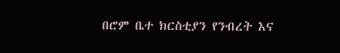በሮም ቤተ ክርስቲያን የንብረት እና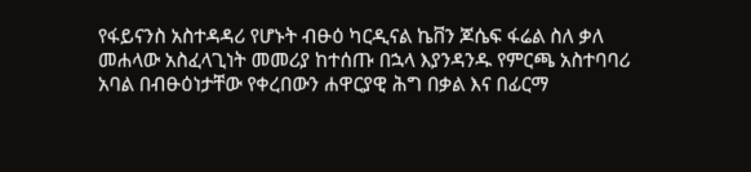የፋይናንስ አስተዳዳሪ የሆኑት ብፁዕ ካርዲናል ኬቨን ጆሴፍ ፋሬል ስለ ቃለ መሐላው አስፈላጊነት መመሪያ ከተሰጡ በኋላ እያንዳንዱ የምርጫ አስተባባሪ አባል በብፁዕነታቸው የቀረበውን ሐዋርያዊ ሕግ በቃል እና በፊርማ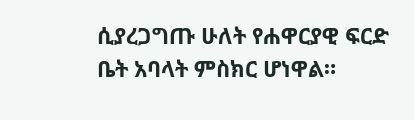ሲያረጋግጡ ሁለት የሐዋርያዊ ፍርድ ቤት አባላት ምስክር ሆነዋል።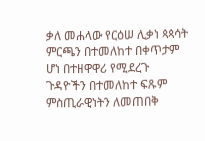ቃለ መሐላው የርዕሠ ሊቃነ ጳጳሳት ምርጫን በተመለከተ በቀጥታም ሆነ በተዘዋዋሪ የሚደረጉ ጉዳዮችን በተመለከተ ፍጹም ምስጢራዊነትን ለመጠበቅ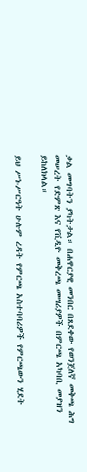ቃል መግባትን ያካትታል። በሐዋርያዊ መንበር በጸደቀው የወንጀለኛ መቅጫ ሕግ መሠረት የድምጽ እና የቪዲዮ መቅረጫ መሣሪያዎች በምርጫ አካባቢ መያዝን ይከለክላል።

ይህ ሥነ-ሥርዓት ሁሉም ረዳት የምርጫ አስተባባሪዎች የምርጫውን ሂደት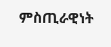ምስጢራዊነት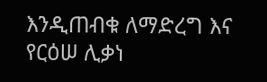እንዲጠብቁ ለማድረግ እና የርዕሠ ሊቃነ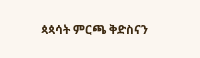ጳጳሳት ምርጫ ቅድስናን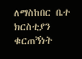ለማስከበር ቤተ ክርስቲያን ቁርጠኝነት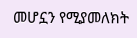መሆኗን የሚያመለክት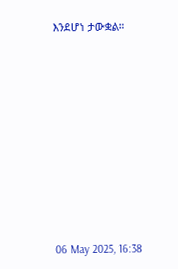እንደሆነ ታውቋል።











06 May 2025, 16:38